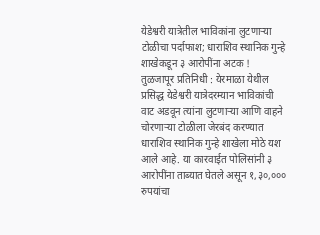येडेश्वरी यात्रेतील भाविकांना लुटणाऱ्या टोळीचा पर्दाफाश; धाराशिव स्थानिक गुन्हे शाखेकडून ३ आरोपींना अटक !
तुळजापूर प्रतिनिधी : येरमाळा येथील प्रसिद्ध येडेश्वरी यात्रेदरम्यान भाविकांची वाट अडवून त्यांना लुटणाऱ्या आणि वाहने चोरणाऱ्या टोळीला जेरबंद करण्यात धाराशिव स्थानिक गुन्हे शाखेला मोठे यश आले आहे. या कारवाईत पोलिसांनी ३ आरोपींना ताब्यात घेतले असून १,३०,००० रुपयांचा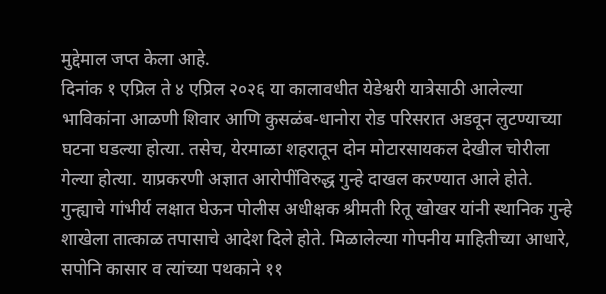मुद्देमाल जप्त केला आहे.
दिनांक १ एप्रिल ते ४ एप्रिल २०२६ या कालावधीत येडेश्वरी यात्रेसाठी आलेल्या भाविकांना आळणी शिवार आणि कुसळंब-धानोरा रोड परिसरात अडवून लुटण्याच्या घटना घडल्या होत्या. तसेच, येरमाळा शहरातून दोन मोटारसायकल देखील चोरीला गेल्या होत्या. याप्रकरणी अज्ञात आरोपींविरुद्ध गुन्हे दाखल करण्यात आले होते.
गुन्ह्याचे गांभीर्य लक्षात घेऊन पोलीस अधीक्षक श्रीमती रितू खोखर यांनी स्थानिक गुन्हे शाखेला तात्काळ तपासाचे आदेश दिले होते. मिळालेल्या गोपनीय माहितीच्या आधारे, सपोनि कासार व त्यांच्या पथकाने ११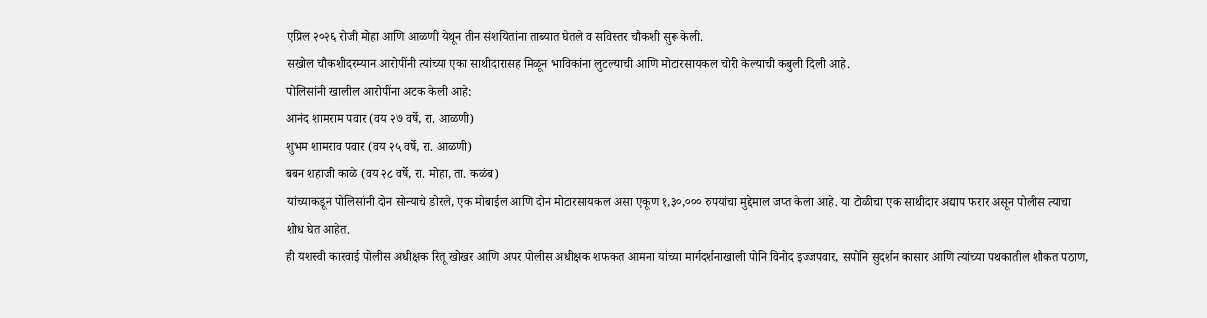एप्रिल २०२६ रोजी मोहा आणि आळणी येथून तीन संशयितांना ताब्यात घेतले व सविस्तर चौकशी सुरू केली.
सखोल चौकशीदरम्यान आरोपींनी त्यांच्या एका साथीदारासह मिळून भाविकांना लुटल्याची आणि मोटारसायकल चोरी केल्याची कबुली दिली आहे.
पोलिसांनी खालील आरोपींना अटक केली आहे:
आनंद शामराम पवार (वय २७ वर्षे, रा. आळणी)
शुभम शामराव पवार (वय २५ वर्षे, रा. आळणी)
बबन शहाजी काळे (वय २८ वर्षे, रा. मोहा, ता. कळंब)
यांच्याकडून पोलिसांनी दोन सोन्याचे डोरले, एक मोबाईल आणि दोन मोटारसायकल असा एकूण १,३०,००० रुपयांचा मुद्देमाल जप्त केला आहे. या टोळीचा एक साथीदार अद्याप फरार असून पोलीस त्याचा शोध घेत आहेत.
ही यशस्वी कारवाई पोलीस अधीक्षक रितू खोखर आणि अपर पोलीस अधीक्षक शफकत आमना यांच्या मार्गदर्शनाखाली पोनि विनोद इज्जपवार, सपोनि सुदर्शन कासार आणि त्यांच्या पथकातील शौकत पठाण,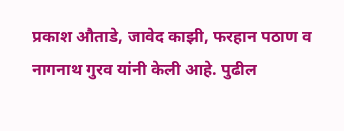प्रकाश औताडे, जावेद काझी, फरहान पठाण व नागनाथ गुरव यांनी केली आहे. पुढील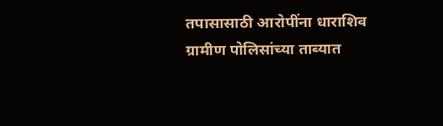तपासासाठी आरोपींना धाराशिव ग्रामीण पोलिसांच्या ताब्यात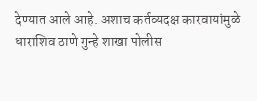देण्यात आले आहे. अशाच कर्तव्यदक्ष कारवायांमुळे धाराशिव ठाणे गुन्हे शाखा पोलीस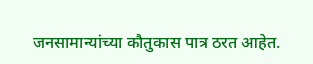जनसामान्यांच्या कौतुकास पात्र ठरत आहेत.